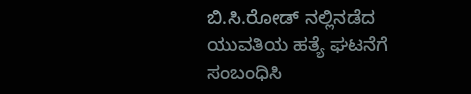ಬಿ.ಸಿ.ರೋಡ್ ನಲ್ಲಿನಡೆದ ಯುವತಿಯ ಹತ್ಯೆ ಘಟನೆಗೆ ಸಂಬಂಧಿಸಿ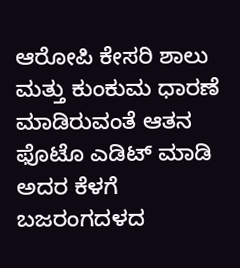ಆರೋಪಿ ಕೇಸರಿ ಶಾಲು ಮತ್ತು ಕುಂಕುಮ ಧಾರಣೆ ಮಾಡಿರುವಂತೆ ಆತನ ಫೊಟೊ ಎಡಿಟ್ ಮಾಡಿ ಅದರ ಕೆಳಗೆ ಬಜರಂಗದಳದ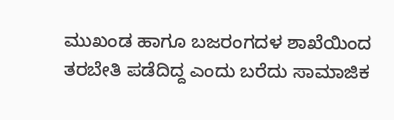ಮುಖಂಡ ಹಾಗೂ ಬಜರಂಗದಳ ಶಾಖೆಯಿಂದ ತರಬೇತಿ ಪಡೆದಿದ್ದ ಎಂದು ಬರೆದು ಸಾಮಾಜಿಕ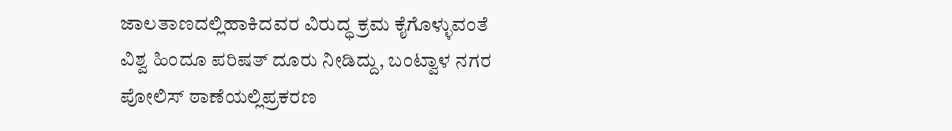ಜಾಲತಾಣದಲ್ಲಿಹಾಕಿದವರ ವಿರುದ್ಧ ಕ್ರಮ ಕೈಗೊಳ್ಳುವಂತೆ ವಿಶ್ವ ಹಿಂದೂ ಪರಿಷತ್ ದೂರು ನೀಡಿದ್ದು, ಬಂಟ್ವಾಳ ನಗರ ಪೋಲಿಸ್ ಠಾಣೆಯಲ್ಲಿಪ್ರಕರಣ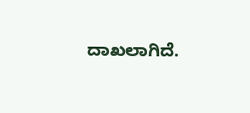ದಾಖಲಾಗಿದೆ.